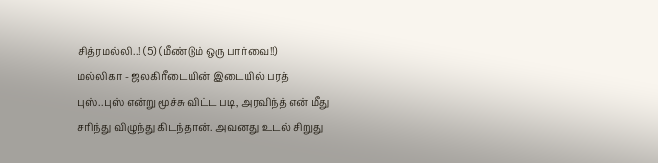சித்ரமல்லி..! (5) (மீண்டும் ஒரு பார்வை!!)
மல்லிகா - ஜலகிரீடையின் இடையில் பரத்
புஸ்..புஸ் என்று மூச்சு விட்ட படி, அரவிந்த் என் மீது சரிந்து விழுந்து கிடந்தான். அவனது உடல் சிறுது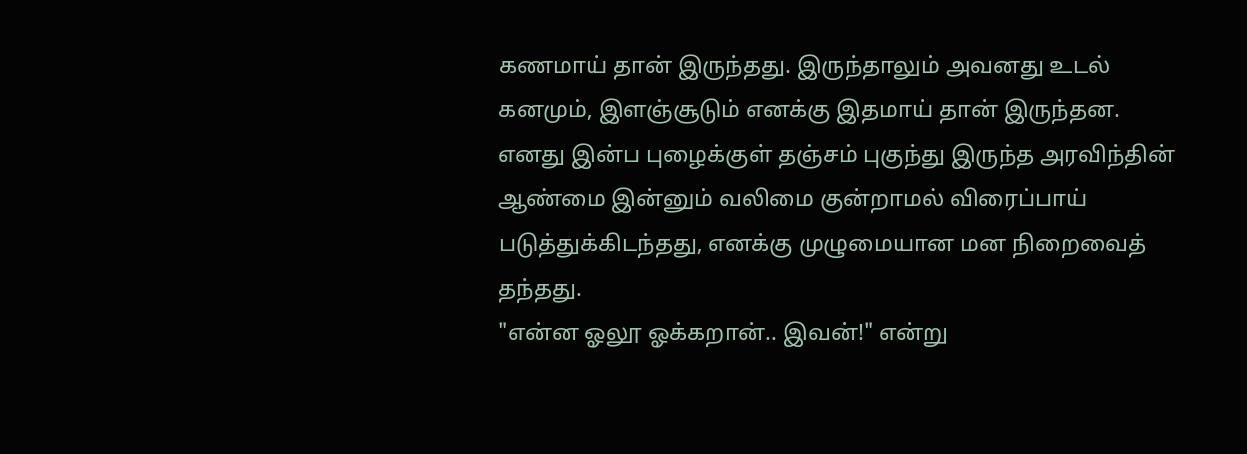கணமாய் தான் இருந்தது. இருந்தாலும் அவனது உடல் கனமும், இளஞ்சூடும் எனக்கு இதமாய் தான் இருந்தன. எனது இன்ப புழைக்குள் தஞ்சம் புகுந்து இருந்த அரவிந்தின் ஆண்மை இன்னும் வலிமை குன்றாமல் விரைப்பாய் படுத்துக்கிடந்தது, எனக்கு முழுமையான மன நிறைவைத் தந்தது.
"என்ன ஓலூ ஓக்கறான்.. இவன்!" என்று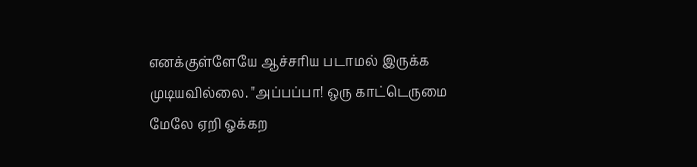எனக்குள்ளேயே ஆச்சரிய படாமல் இருக்க முடியவில்லை. "அப்பப்பா! ஒரு காட்டெருமை மேலே ஏறி ஓக்கற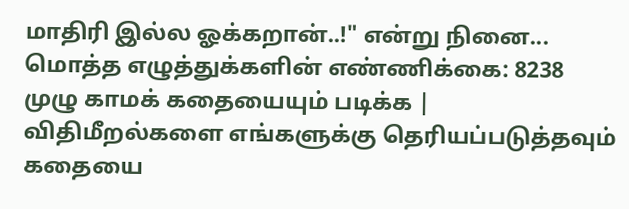மாதிரி இல்ல ஓக்கறான்..!" என்று நினை...
மொத்த எழுத்துக்களின் எண்ணிக்கை: 8238
முழு காமக் கதையையும் படிக்க |
விதிமீறல்களை எங்களுக்கு தெரியப்படுத்தவும்
கதையை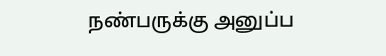நண்பருக்கு அனுப்ப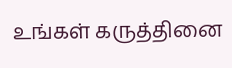உங்கள் கருத்தினை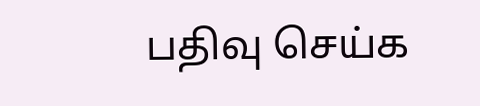பதிவு செய்க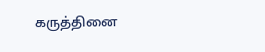கருத்தினை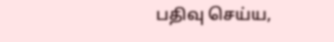பதிவு செய்ய,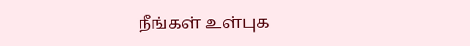நீங்கள் உள்புக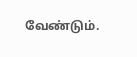வேண்டும்.